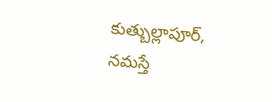కుత్బుల్లాపూర్, నమస్తే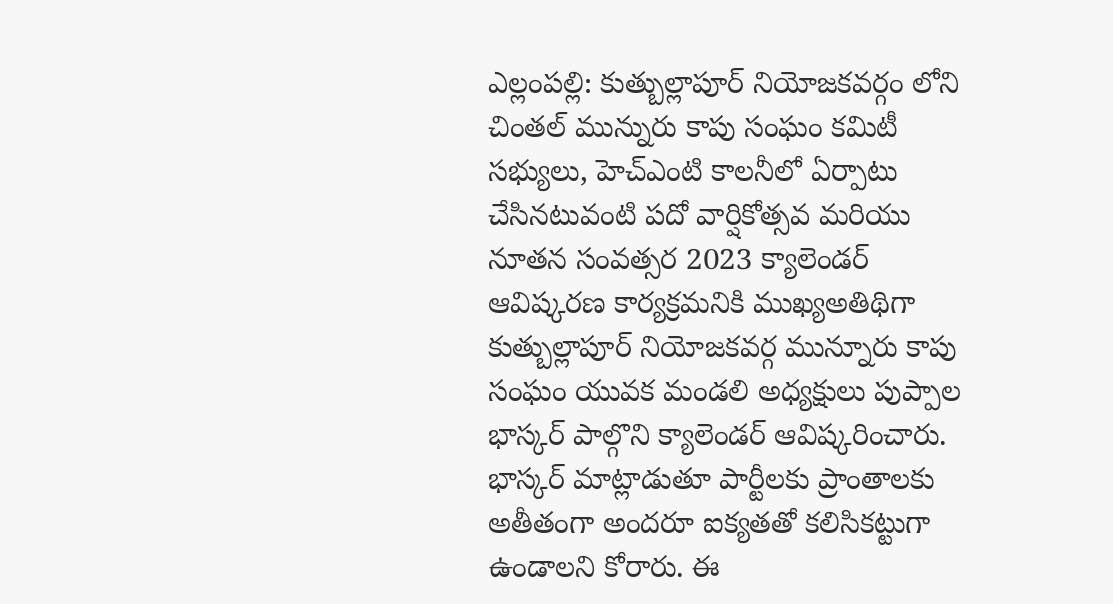ఎల్లంపల్లి: కుత్బుల్లాపూర్ నియోజకవర్గం లోని చింతల్ మున్నురు కాపు సంఘం కమిటీ సభ్యులు, హెచ్ఎంటి కాలనీలో ఏర్పాటు చేసినటువంటి పదో వార్షికోత్సవ మరియు నూతన సంవత్సర 2023 క్యాలెండర్ ఆవిష్కరణ కార్యక్రమనికి ముఖ్యఅతిథిగా కుత్బుల్లాపూర్ నియోజకవర్గ మున్నూరు కాపు సంఘం యువక మండలి అధ్యక్షులు పుప్పాల భాస్కర్ పాల్గొని క్యాలెండర్ ఆవిష్కరించారు.
భాస్కర్ మాట్లాడుతూ పార్టీలకు ప్రాంతాలకు అతీతంగా అందరూ ఐక్యతతో కలిసికట్టుగా ఉండాలని కోరారు. ఈ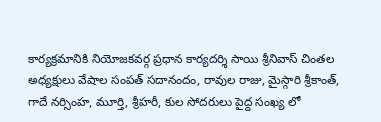కార్యక్రమానికి నియోజకవర్గ ప్రధాన కార్యదర్శి సాయి శ్రీనివాస్ చింతల అధ్యక్షులు వేషాల సంపత్ సదానందం, రావుల రాజు, మైస్గారి శ్రీకాంత్, గాదే నర్సింహ, మూర్తి, శ్రీహరీ, కుల సోదరులు పైద్ద సంఖ్య లో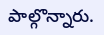పాల్గొన్నారు.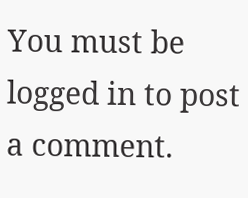You must be logged in to post a comment.